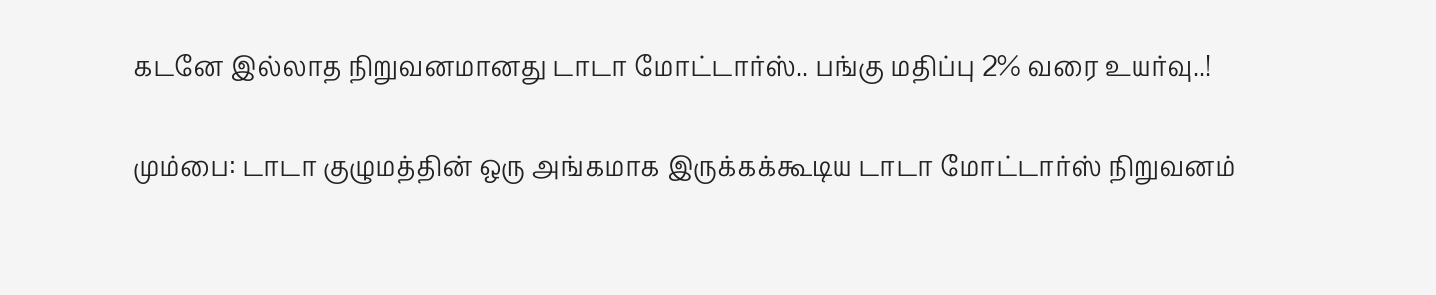கடனே இல்லாத நிறுவனமானது டாடா மோட்டார்ஸ்.. பங்கு மதிப்பு 2% வரை உயர்வு..!

மும்பை: டாடா குழுமத்தின் ஒரு அங்கமாக இருக்கக்கூடிய டாடா மோட்டார்ஸ் நிறுவனம்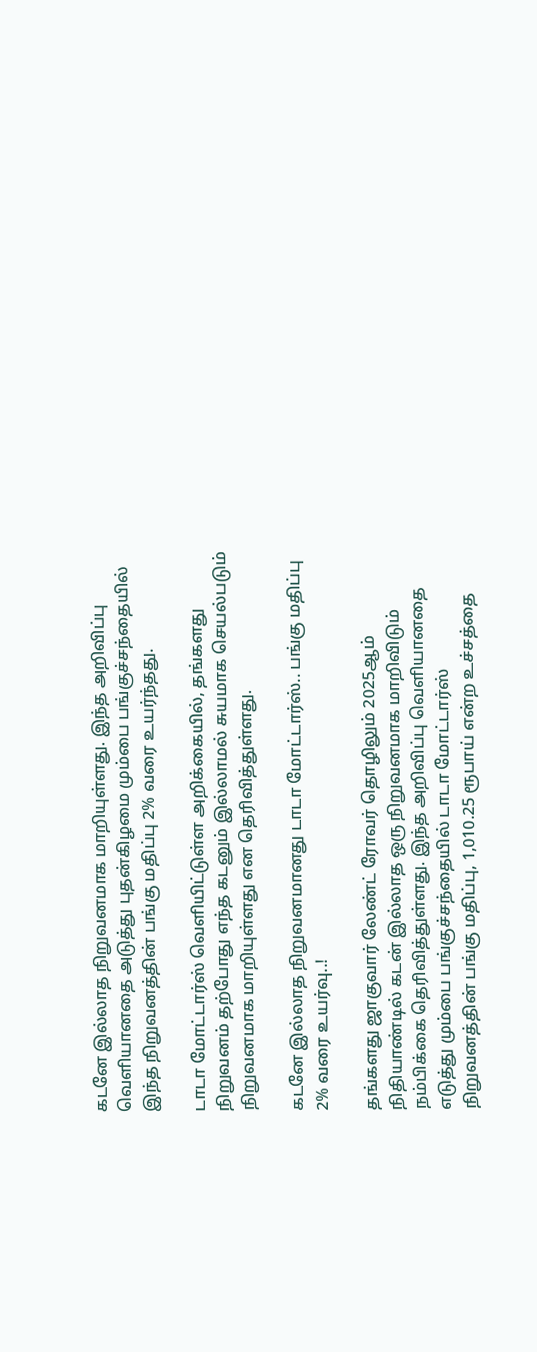கடனே இல்லாத நிறுவனமாக மாறியுள்ளது. இந்த அறிவிப்பு வெளியானதை அடுத்து புதன்கிழமை மும்பை பங்குச்சந்தையில் இந்த நிறுவனத்தின் பங்கு மதிப்பு 2% வரை உயர்ந்தது.

டாடா மோட்டார்ஸ் வெளியிட்டுள்ள அறிக்கையில், தங்களது நிறுவனம் தற்போது எந்த கடனும் இல்லாமல் சுயமாக செயல்படும் நிறுவனமாக மாறியுள்ளது என தெரிவித்துள்ளது.

கடனே இல்லாத நிறுவனமானது டாடா மோட்டார்ஸ்.. பங்கு மதிப்பு 2% வரை உயர்வு..!

தங்களது ஜாகுவார் லேண்ட் ரோவர் தொழிலும் 2025ஆம் நிதியாண்டில் கடன் இல்லாத ஒரு நிறுவனமாக மாறிவிடும் நம்பிக்கை தெரிவித்துள்ளது. இந்த அறிவிப்பு வெளியானதை எடுத்து மும்பை பங்குச்சந்தையில் டாடா மோட்டார்ஸ் நிறுவனத்தின் பங்கு மதிப்பு, 1,010.25 ரூபாய் என்ற உச்சத்தை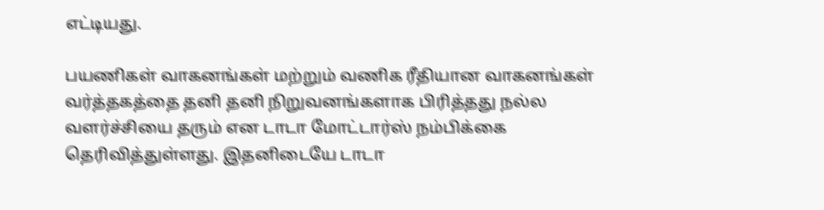எட்டியது.

பயணிகள் வாகனங்கள் மற்றும் வணிக ரீதியான வாகனங்கள் வர்த்தகத்தை தனி தனி நிறுவனங்களாக பிரித்தது நல்ல வளர்ச்சியை தரும் என டாடா மோட்டார்ஸ் நம்பிக்கை தெரிவித்துள்ளது. இதனிடையே டாடா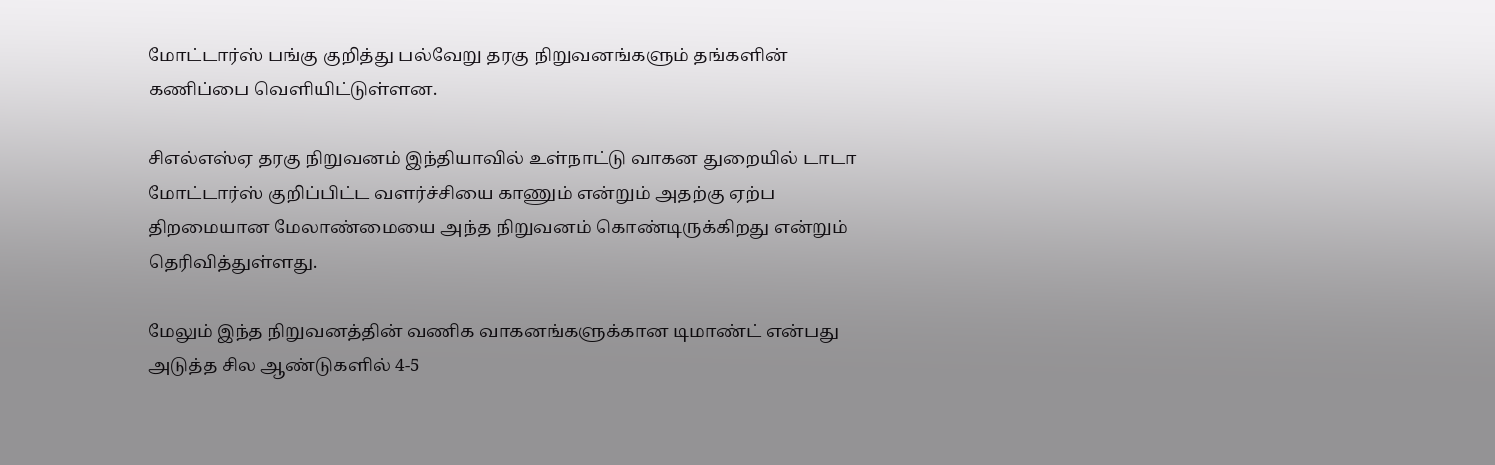மோட்டார்ஸ் பங்கு குறித்து பல்வேறு தரகு நிறுவனங்களும் தங்களின் கணிப்பை வெளியிட்டுள்ளன.

சிஎல்எஸ்ஏ தரகு நிறுவனம் இந்தியாவில் உள்நாட்டு வாகன துறையில் டாடா மோட்டார்ஸ் குறிப்பிட்ட வளர்ச்சியை காணும் என்றும் அதற்கு ஏற்ப திறமையான மேலாண்மையை அந்த நிறுவனம் கொண்டிருக்கிறது என்றும் தெரிவித்துள்ளது.

மேலும் இந்த நிறுவனத்தின் வணிக வாகனங்களுக்கான டிமாண்ட் என்பது அடுத்த சில ஆண்டுகளில் 4-5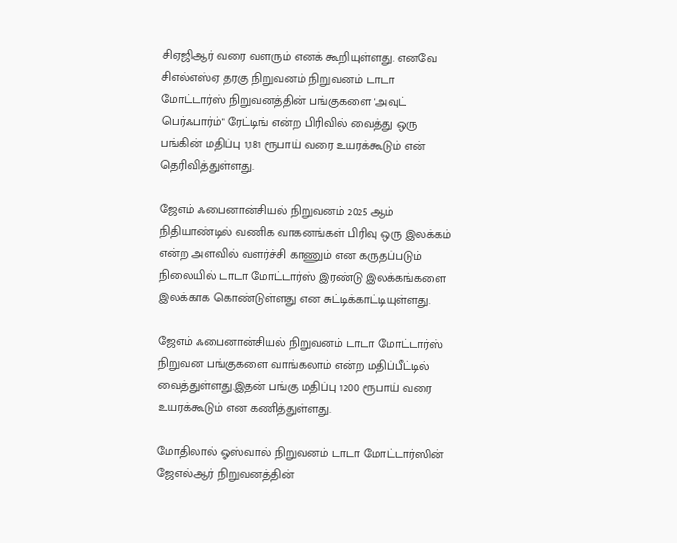சிஏஜிஆர் வரை வளரும் எனக் கூறியுள்ளது. எனவே சிஎல்எஸ்ஏ தரகு நிறுவனம் நிறுவனம் டாடா மோட்டார்ஸ் நிறுவனத்தின் பங்குகளை 'அவுட் பெர்ஃபார்ம்" ரேட்டிங் என்ற பிரிவில் வைத்து ஒரு பங்கின் மதிப்பு 1,181 ரூபாய் வரை உயரக்கூடும் என் தெரிவித்துள்ளது.

ஜேஎம் ஃபைனான்சியல் நிறுவனம் 2025 ஆம் நிதியாண்டில் வணிக வாகனங்கள் பிரிவு ஒரு இலக்கம் என்ற அளவில் வளர்ச்சி காணும் என கருதப்படும் நிலையில் டாடா மோட்டார்ஸ் இரண்டு இலக்கங்களை இலக்காக கொண்டுள்ளது என சுட்டிக்காட்டியுள்ளது.

ஜேஎம் ஃபைனான்சியல் நிறுவனம் டாடா மோட்டார்ஸ் நிறுவன பங்குகளை வாங்கலாம் என்ற மதிப்பீட்டில் வைத்துள்ளது.இதன் பங்கு மதிப்பு 1200 ரூபாய் வரை உயரக்கூடும் என கணித்துள்ளது.

மோதிலால் ஓஸ்வால் நிறுவனம் டாடா மோட்டார்ஸின் ஜேஎல்ஆர் நிறுவனத்தின்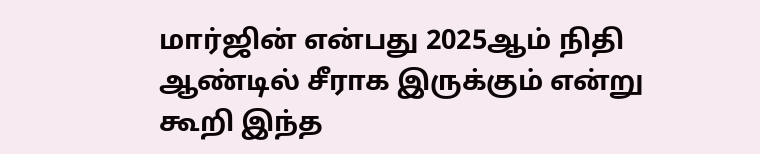மார்ஜின் என்பது 2025ஆம் நிதி ஆண்டில் சீராக இருக்கும் என்று கூறி இந்த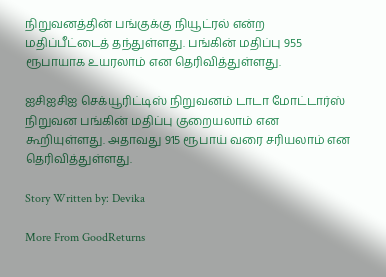நிறுவனத்தின் பங்குக்கு நியூட்ரல் என்ற மதிப்பீட்டைத் தந்துள்ளது. பங்கின் மதிப்பு 955 ரூபாயாக உயரலாம் என தெரிவித்துள்ளது.

ஐசிஐசிஐ செக்யூரிட்டிஸ் நிறுவனம் டாடா மோட்டார்ஸ் நிறுவன பங்கின் மதிப்பு குறையலாம் என கூறியுள்ளது. அதாவது 915 ரூபாய் வரை சரியலாம் என தெரிவித்துள்ளது.

Story Written by: Devika

More From GoodReturns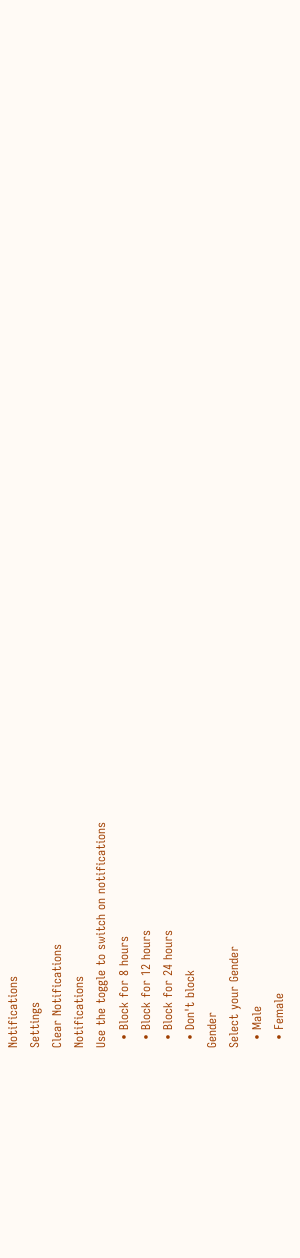Notifications
Settings
Clear Notifications
Notifications
Use the toggle to switch on notifications
  • Block for 8 hours
  • Block for 12 hours
  • Block for 24 hours
  • Don't block
Gender
Select your Gender
  • Male
  • Female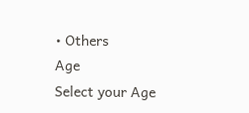• Others
Age
Select your Age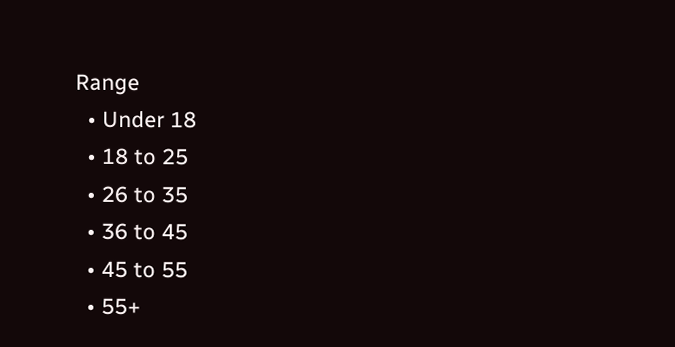Range
  • Under 18
  • 18 to 25
  • 26 to 35
  • 36 to 45
  • 45 to 55
  • 55+